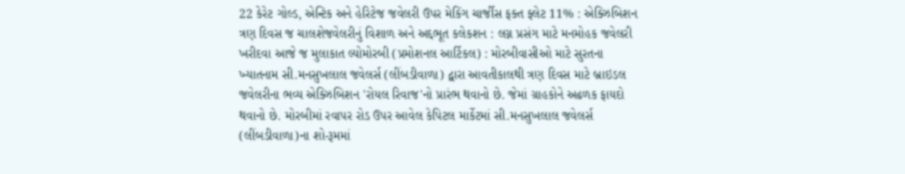22 કેરેટ ગોલ્ડ, એન્ટિક અને હેરિટેજ જવેલરી ઉપર મેકિંગ ચાર્જીસ ફક્ત ફ્લેટ 11% : એક્ઝિબિશન ત્રણ દિવસ જ ચાલશેજવેલરીનું વિશાળ અને અદ્દભૂત કલેકશન : લગ્ન પ્રસંગ માટે મનમોહક જવેલરી ખરીદવા આજે જ મુલાકાત લ્યોમોરબી (પ્રમોશનલ આર્ટિકલ) : મોરબીવાસીઓ માટે સુરતના ખ્યાતનામ સી.મનસુખલાલ જવેલર્સ (લીંબડીવાળા) દ્વારા આવતીકાલથી ત્રણ દિવસ માટે બ્રાઇડલ જવેલરીના ભવ્ય એક્ઝિબિશન 'રોયલ રિવાજ'નો પ્રારંભ થવાનો છે. જેમાં ગ્રાહકોને અઢળક ફાયદો થવાનો છે. મોરબીમાં રવાપર રોડ ઉપર આવેલ કેપિટલ માર્કેટમાં સી.મનસુખલાલ જવેલર્સ (લીંબડીવાળા)ના શો-રૂમમાં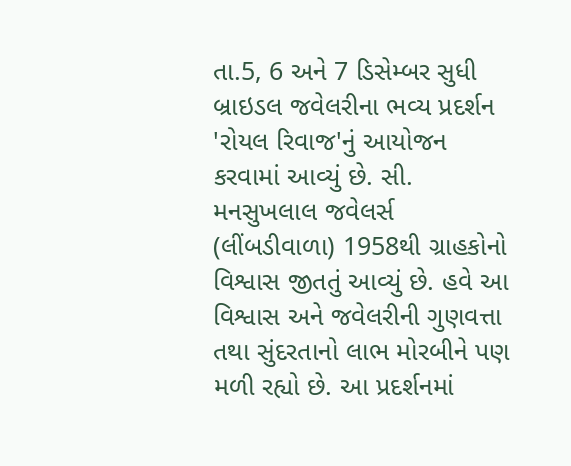તા.5, 6 અને 7 ડિસેમ્બર સુધી બ્રાઇડલ જવેલરીના ભવ્ય પ્રદર્શન 'રોયલ રિવાજ'નું આયોજન કરવામાં આવ્યું છે. સી. મનસુખલાલ જવેલર્સ (લીંબડીવાળા) 1958થી ગ્રાહકોનો વિશ્વાસ જીતતું આવ્યું છે. હવે આ વિશ્વાસ અને જવેલરીની ગુણવત્તા તથા સુંદરતાનો લાભ મોરબીને પણ મળી રહ્યો છે. આ પ્રદર્શનમાં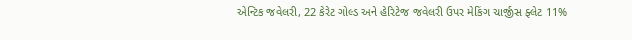એન્ટિક જવેલરી, 22 કેરેટ ગોલ્ડ અને હેરિટેજ જવેલરી ઉપર મેકિંગ ચાર્જીસ ફ્લેટ 11%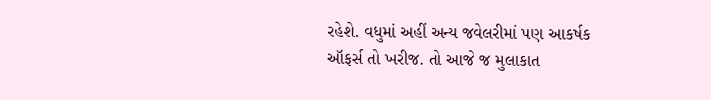રહેશે. વધુમાં અહીં અન્ય જવેલરીમાં પણ આકર્ષક ઑફર્સ તો ખરીજ. તો આજે જ મુલાકાત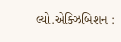લ્યો.એક્ઝિબિશન :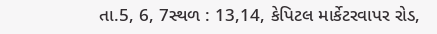તા.5, 6, 7સ્થળ : 13,14, કેપિટલ માર્કેટરવાપર રોડ,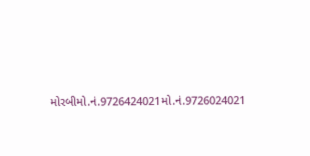મોરબીમો.નં.9726424021મો.નં.9726024021